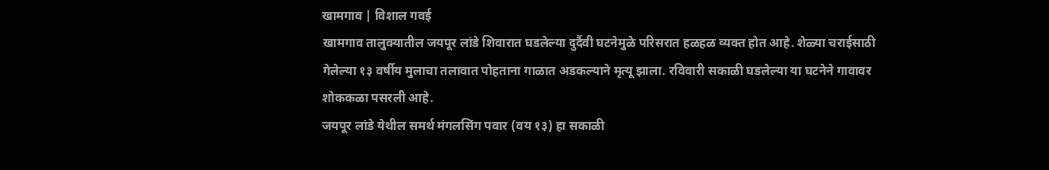खामगाव | विशाल गवई
खामगाव तालुक्यातील जयपूर लांडे शिवारात घडलेल्या दुर्दैवी घटनेमुळे परिसरात हळहळ व्यक्त होत आहे. शेळ्या चराईसाठी गेलेल्या १३ वर्षीय मुलाचा तलावात पोहताना गाळात अडकल्याने मृत्यू झाला. रविवारी सकाळी घडलेल्या या घटनेने गावावर शोककळा पसरली आहे.
जयपूर लांडे येथील समर्थ मंगलसिंग पवार (वय १३) हा सकाळी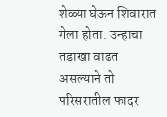शेळ्या घेऊन शिवारात गेला होता. उन्हाचा तडाखा वाढत असल्याने तो परिसरातील फादर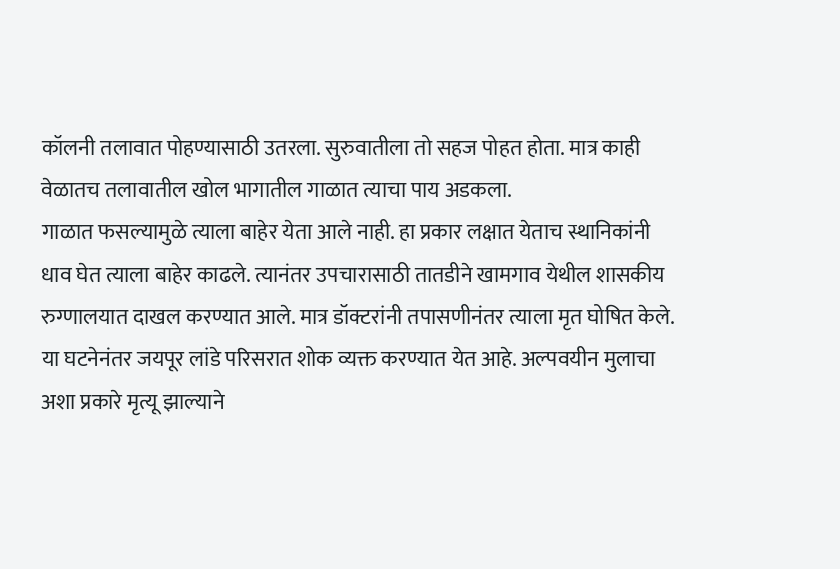कॉलनी तलावात पोहण्यासाठी उतरला. सुरुवातीला तो सहज पोहत होता. मात्र काही वेळातच तलावातील खोल भागातील गाळात त्याचा पाय अडकला.
गाळात फसल्यामुळे त्याला बाहेर येता आले नाही. हा प्रकार लक्षात येताच स्थानिकांनी धाव घेत त्याला बाहेर काढले. त्यानंतर उपचारासाठी तातडीने खामगाव येथील शासकीय रुग्णालयात दाखल करण्यात आले. मात्र डॉक्टरांनी तपासणीनंतर त्याला मृत घोषित केले.
या घटनेनंतर जयपूर लांडे परिसरात शोक व्यक्त करण्यात येत आहे. अल्पवयीन मुलाचा अशा प्रकारे मृत्यू झाल्याने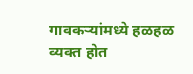गावकऱ्यांमध्ये हळहळ व्यक्त होत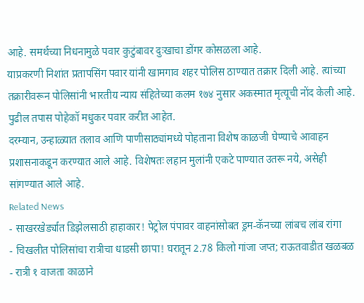आहे. समर्थच्या निधनामुळे पवार कुटुंबावर दुःखाचा डोंगर कोसळला आहे.
याप्रकरणी निशांत प्रतापसिंग पवार यांनी खामगाव शहर पोलिस ठाण्यात तक्रार दिली आहे. त्यांच्या तक्रारीवरून पोलिसांनी भारतीय न्याय संहितेच्या कलम १७४ नुसार अकस्मात मृत्यूची नोंद केली आहे. पुढील तपास पोहेकॉ मधुकर पवार करीत आहेत.
दरम्यान, उन्हाळ्यात तलाव आणि पाणीसाठ्यांमध्ये पोहताना विशेष काळजी घेण्याचे आवाहन प्रशासनाकडून करण्यात आले आहे. विशेषतः लहान मुलांनी एकटे पाण्यात उतरू नये, असेही सांगण्यात आले आहे.
Related News
- साखरखेर्ड्यात डिझेलसाठी हाहाकार! पेट्रोल पंपावर वाहनांसोबत ड्रम-कॅनच्या लांबच लांब रांगा
- चिखलीत पोलिसांचा रात्रीचा धाडसी छापा! घरातून 2.78 किलो गांजा जप्त; राऊतवाडीत खळबळ
- रात्री १ वाजता काळाने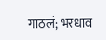गाठलं; भरधाव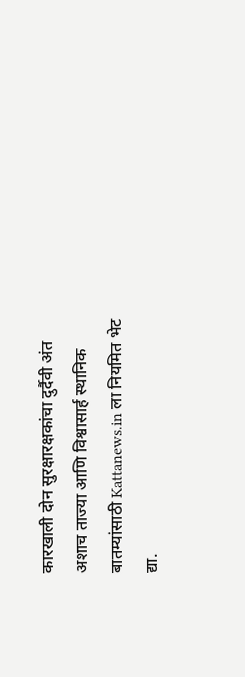कारखाली दोन सुरक्षारक्षकांचा दुर्दैवी अंत
अशाच ताज्या आणि विश्वासार्ह स्थानिक बातम्यांसाठी Kattanews.in ला नियमित भेट द्या.